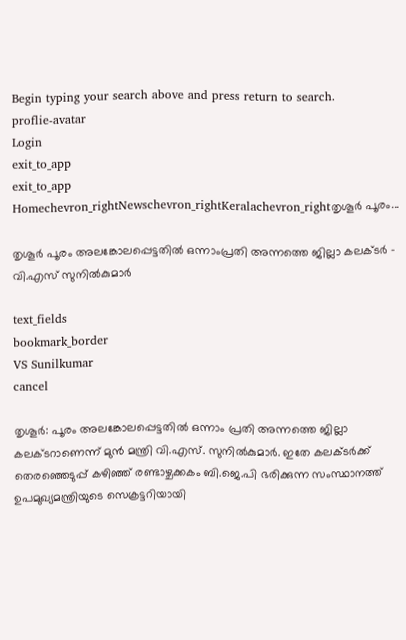Begin typing your search above and press return to search.
proflie-avatar
Login
exit_to_app
exit_to_app
Homechevron_rightNewschevron_rightKeralachevron_rightതൃശൂർ പൂരം...

തൃശൂർ പൂരം അലങ്കോലപ്പെട്ടതിൽ ഒന്നാംപ്രതി അന്നത്തെ ജില്ലാ കലക്ടർ - വി.എസ് സുനിൽകുമാർ

text_fields
bookmark_border
VS Sunilkumar
cancel

തൃശൂർ: പൂരം അലങ്കോലപ്പെട്ടതിൽ ഒന്നാം പ്രതി അന്നത്തെ ജില്ലാ കലക്ടറാണെന്ന് മുൻ മന്ത്രി വി.എസ്. സുനിൽകുമാർ. ഇതേ കലക്ടർക്ക് തെരഞ്ഞെടുപ്പ് കഴിഞ്ഞ് രണ്ടാഴ്ചക്കകം ബി.ജെ.പി ഭരിക്കുന്ന സംസ്ഥാനത്ത് ഉപമുഖ്യമന്ത്രിയുടെ സെക്രട്ടറിയായി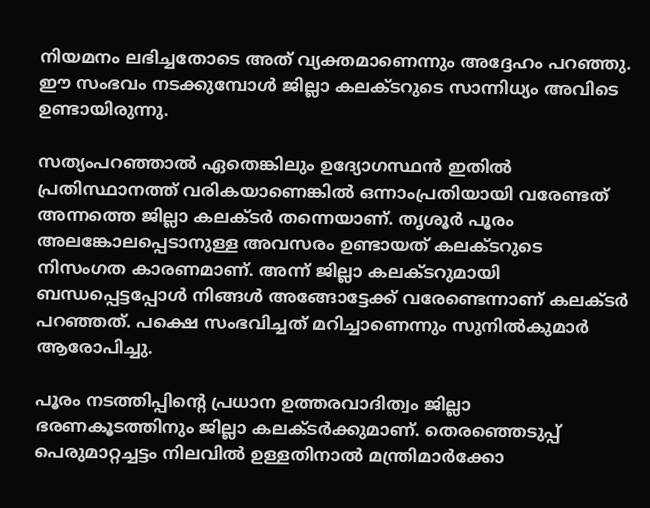നിയമനം ലഭിച്ചതോടെ അത് വ്യക്തമാണെന്നും അദ്ദേഹം പറഞ്ഞു. ഈ സംഭവം നടക്കുമ്പോൾ ജില്ലാ കലക്ടറുടെ സാന്നിധ്യം അവിടെ ഉണ്ടായിരുന്നു.

സത്യംപറഞ്ഞാൽ ഏതെങ്കിലും ഉദ്യോഗസ്ഥൻ ഇതിൽ പ്രതിസ്ഥാനത്ത് വരികയാണെങ്കിൽ ഒന്നാംപ്രതിയായി വരേണ്ടത് അന്നത്തെ ജില്ലാ കലക്ടർ തന്നെയാണ്. തൃശൂർ പൂരം അലങ്കോലപ്പെടാനുള്ള അവസരം ഉണ്ടായത് കലക്ടറുടെ നിസംഗത കാരണമാണ്. അന്ന് ജില്ലാ കലക്ടറുമായി ബന്ധപ്പെട്ടപ്പോൾ നിങ്ങൾ അങ്ങോട്ടേക്ക് വരേണ്ടെന്നാണ് കലക്ടർ പറഞ്ഞത്. പക്ഷെ സംഭവിച്ചത് മറിച്ചാണെന്നും സുനിൽകുമാർ ആരോപിച്ചു.

പൂരം നടത്തിപ്പിന്റെ പ്രധാന ഉത്തരവാദിത്വം ജില്ലാ ഭരണകൂടത്തിനും ജില്ലാ കലക്ടർക്കുമാണ്. തെരഞ്ഞെടുപ്പ് പെരുമാറ്റച്ചട്ടം നിലവിൽ ഉള്ളതിനാൽ മന്ത്രിമാർക്കോ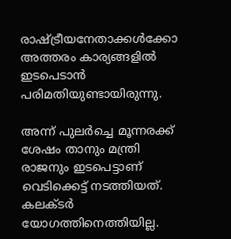രാഷ്ട്രീയനേതാക്കൾക്കോ അത്തരം കാര്യങ്ങളിൽ ഇടപെടാൻ പരിമതിയുണ്ടായിരുന്നു.

അന്ന് പുലർച്ചെ മൂന്നരക്ക് ശേഷം താനും മന്ത്രി രാജനും ഇടപെട്ടാണ് വെടിക്കെട്ട് നടത്തിയത്. കലക്ടർ യോഗത്തിനെത്തിയില്ല.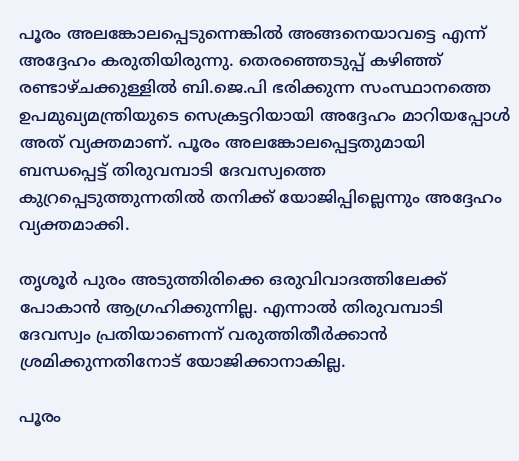പൂരം അലങ്കോലപ്പെടുന്നെങ്കിൽ അങ്ങനെയാവട്ടെ എന്ന് അദ്ദേഹം കരുതിയിരുന്നു. തെരഞ്ഞെടുപ്പ് കഴിഞ്ഞ് രണ്ടാഴ്ചക്കുള്ളിൽ ബി.ജെ.പി ഭരിക്കുന്ന സംസ്ഥാനത്തെ ഉപമുഖ്യമന്ത്രിയുടെ സെക്രട്ടറിയായി അദ്ദേഹം മാറിയപ്പോൾ അത് വ്യക്തമാണ്. പൂരം അലങ്കോലപ്പെട്ടതുമായി ബന്ധപ്പെട്ട് തിരുവമ്പാടി ദേവസ്വത്തെ കുറ്രപ്പെടുത്തുന്നതിൽ തനിക്ക് യോജിപ്പില്ലെന്നും അദ്ദേഹം വ്യക്തമാക്കി.

തൃശൂർ പുരം അടുത്തിരിക്കെ ഒരുവിവാദത്തിലേക്ക് പോകാൻ ആഗ്രഹിക്കുന്നില്ല. എന്നാൽ തിരുവമ്പാടി ദേവസ്വം പ്രതിയാണെന്ന് വരുത്തിതീർക്കാൻ ശ്രമിക്കുന്നതിനോട് യോജിക്കാനാകില്ല.

പൂരം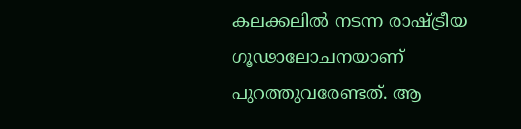കലക്കലിൽ നടന്ന രാഷ്ട്രീയ ഗൂഢാലോചനയാണ് പുറത്തുവരേണ്ടത്. ആ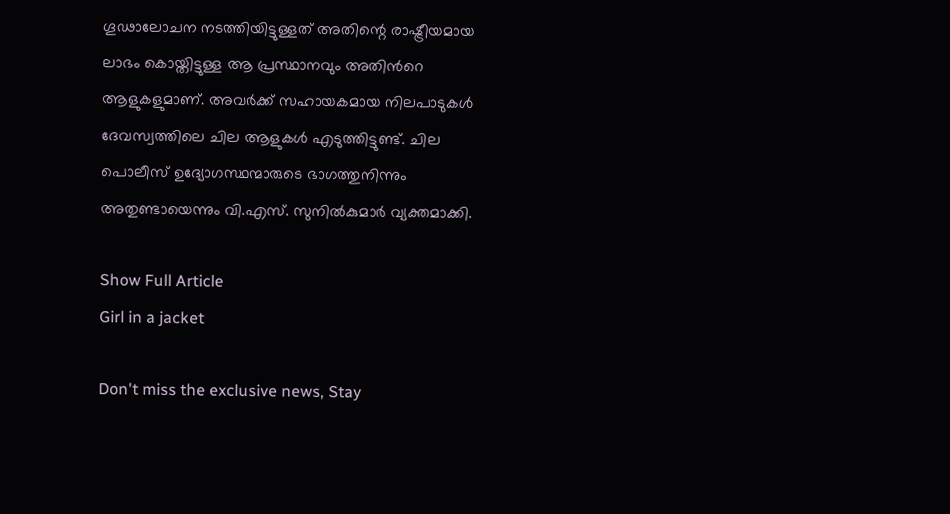ഗൂഢാലോചന നടത്തിയിട്ടുള്ളത് അതിന്റെ രാഷ്ട്രീയമായ ലാഭം കൊയ്തിട്ടുള്ള ആ പ്രസ്ഥാനവും അതിന്‍റെ ആളുകളുമാണ്. അവർക്ക് സഹായകമായ നിലപാടുകൾ ദേവസ്വത്തിലെ ചില ആളുകൾ എടുത്തിട്ടുണ്ട്. ചില പൊലീസ് ഉദ്യോഗസ്ഥന്മാരുടെ ഭാഗത്തുനിന്നും അതുണ്ടായെന്നും വി.എസ്. സുനിൽകുമാർ വ്യക്തമാക്കി.

Show Full Article
Girl in a jacket

Don't miss the exclusive news, Stay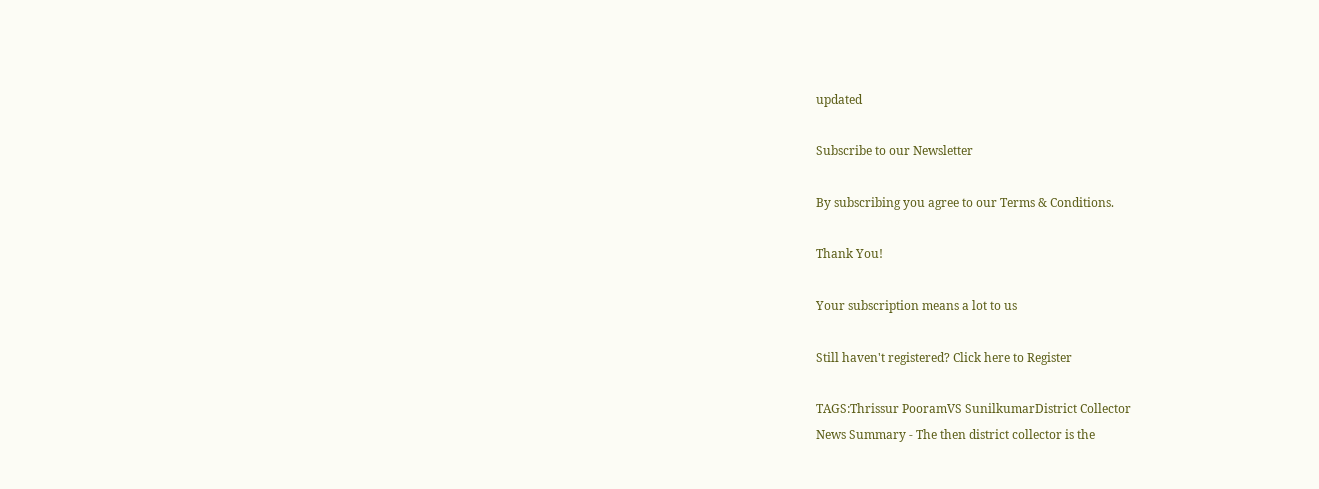updated

Subscribe to our Newsletter

By subscribing you agree to our Terms & Conditions.

Thank You!

Your subscription means a lot to us

Still haven't registered? Click here to Register

TAGS:Thrissur PooramVS SunilkumarDistrict Collector
News Summary - The then district collector is the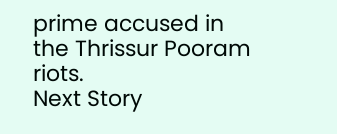prime accused in the Thrissur Pooram riots.
Next Story